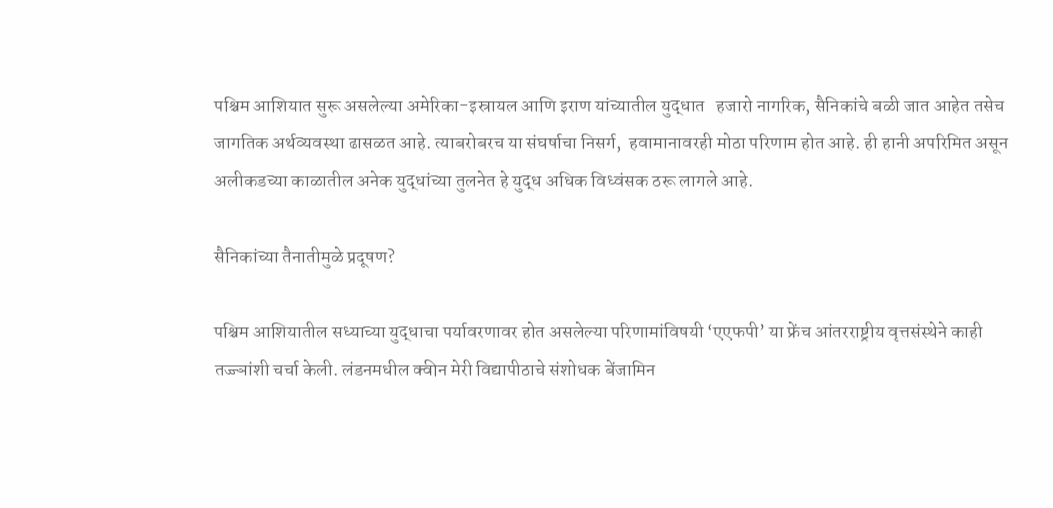पश्चिम आशियात सुरू असलेल्या अमेरिका-इस्रायल आणि इराण यांच्यातील युद्धात   हजारो नागरिक, सैनिकांचे बळी जात आहेत तसेच जागतिक अर्थव्यवस्था ढासळत आहे. त्याबरोबरच या संघर्षाचा निसर्ग,  हवामानावरही मोठा परिणाम होत आहे. ही हानी अपरिमित असून अलीकडच्या काळातील अनेक युद्धांच्या तुलनेत हे युद्ध अधिक विध्वंसक ठरू लागले आहे.

सैनिकांच्या तैनातीमुळे प्रदूषण?

पश्चिम आशियातील सध्याच्या युद्धाचा पर्यावरणावर होत असलेल्या परिणामांविषयी ‘एएफपी’ या फ्रेंच आंतरराष्ट्रीय वृत्तसंस्थेने काही तज्ज्ञांशी चर्चा केली. लंडनमधील क्वीन मेरी विद्यापीठाचे संशोधक बेंजामिन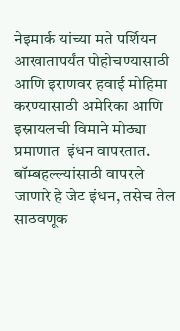नेइमार्क यांच्या मते पर्शियन आखातापर्यंत पोहोचण्यासाठी आणि इराणवर हवाई मोहिमा करण्यासाठी अमेरिका आणि इस्रायलची विमाने मोठ्या प्रमाणात  इंधन वापरतात. बॉम्बहल्ल्यांसाठी वापरले जाणारे हे जेट इंधन, तसेच तेल साठवणूक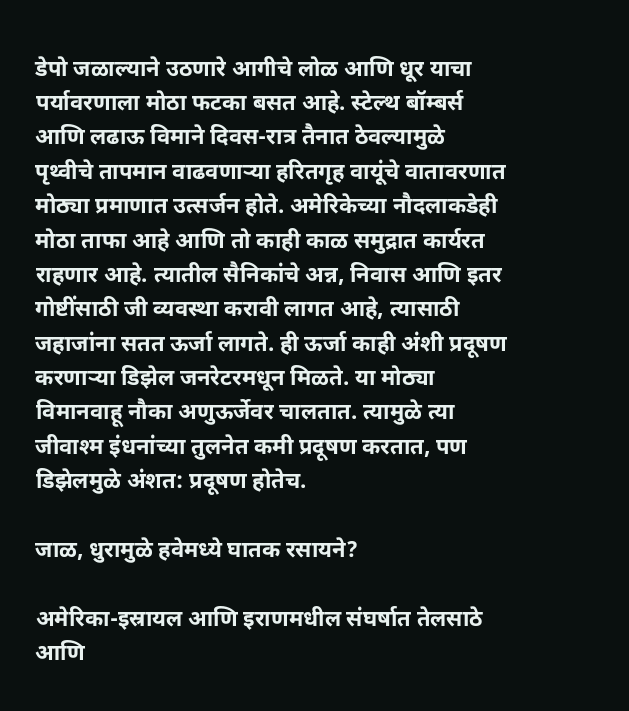डेपो जळाल्याने उठणारे आगीचे लोळ आणि धूर याचा पर्यावरणाला मोठा फटका बसत आहे. स्टेल्थ बॉम्बर्स आणि लढाऊ विमाने दिवस-रात्र तैनात ठेवल्यामुळे पृथ्वीचे तापमान वाढवणार्‍या हरितगृह वायूंचे वातावरणात मोठ्या प्रमाणात उत्सर्जन होते. अमेरिकेच्या नौदलाकडेही मोठा ताफा आहे आणि तो काही काळ समुद्रात कार्यरत राहणार आहे. त्यातील सैनिकांचे अन्न, निवास आणि इतर गोष्टींसाठी जी व्यवस्था करावी लागत आहे, त्यासाठी जहाजांना सतत ऊर्जा लागते. ही ऊर्जा काही अंशी प्रदूषण करणार्‍या डिझेल जनरेटरमधून मिळते. या मोठ्या विमानवाहू नौका अणुऊर्जेवर चालतात. त्यामुळे त्या जीवाश्म इंधनांच्या तुलनेत कमी प्रदूषण करतात, पण डिझेलमुळे अंशत: प्रदूषण होतेच.

जाळ, धुरामुळे हवेमध्ये घातक रसायने?

अमेरिका-इस्रायल आणि इराणमधील संघर्षात तेलसाठे आणि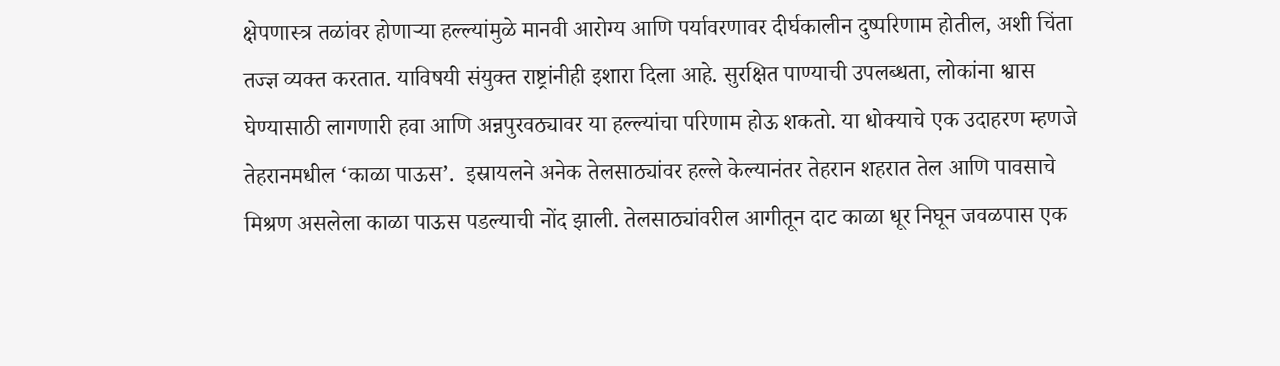क्षेपणास्त्र तळांवर होणार्‍या हल्ल्यांमुळे मानवी आरोग्य आणि पर्यावरणावर दीर्घकालीन दुष्परिणाम होतील, अशी चिंता तज्ज्ञ व्यक्त करतात. याविषयी संयुक्त राष्ट्रांनीही इशारा दिला आहे. सुरक्षित पाण्याची उपलब्धता, लोकांना श्वास घेण्यासाठी लागणारी हवा आणि अन्नपुरवठ्यावर या हल्ल्यांचा परिणाम होऊ शकतो. या धोक्याचे एक उदाहरण म्हणजे तेहरानमधील ‘काळा पाऊस’.  इस्रायलने अनेक तेलसाठ्यांवर हल्ले केल्यानंतर तेहरान शहरात तेल आणि पावसाचे मिश्रण असलेला काळा पाऊस पडल्याची नोंद झाली. तेलसाठ्यांवरील आगीतून दाट काळा धूर निघून जवळपास एक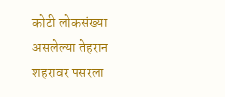कोटी लोकसंख्या असलेल्या तेहरान शहरावर पसरला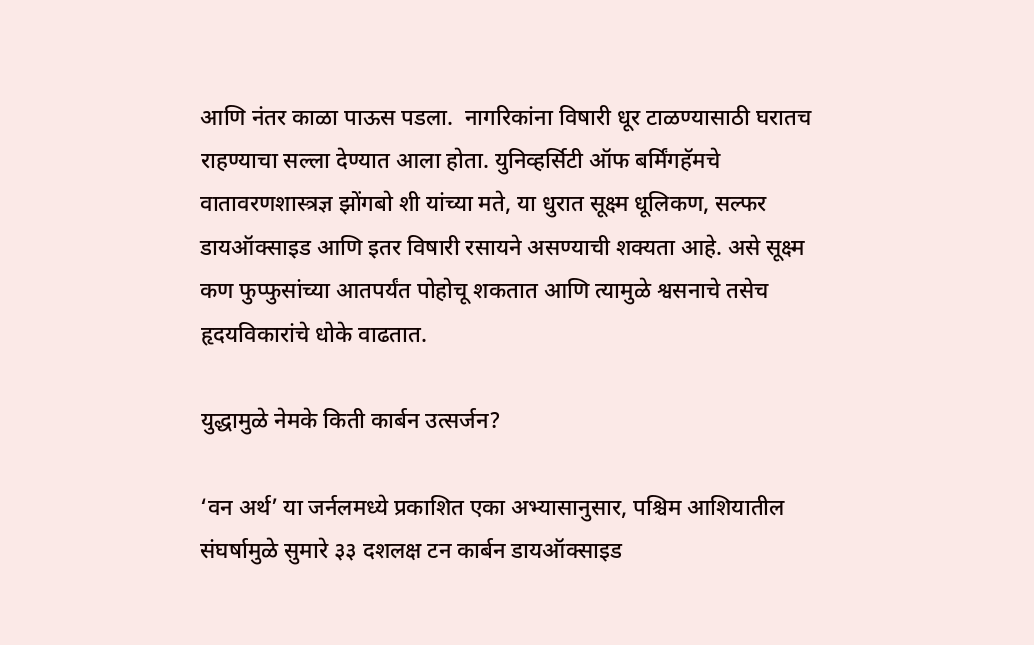आणि नंतर काळा पाऊस पडला.  नागरिकांना विषारी धूर टाळण्यासाठी घरातच राहण्याचा सल्ला देण्यात आला होता. युनिव्हर्सिटी ऑफ बर्मिंगहॅमचे वातावरणशास्त्रज्ञ झोंगबो शी यांच्या मते, या धुरात सूक्ष्म धूलिकण, सल्फर डायऑक्साइड आणि इतर विषारी रसायने असण्याची शक्यता आहे. असे सूक्ष्म कण फुप्फुसांच्या आतपर्यंत पोहोचू शकतात आणि त्यामुळे श्वसनाचे तसेच हृदयविकारांचे धोके वाढतात.

युद्धामुळे नेमके किती कार्बन उत्सर्जन?

‘वन अर्थ’ या जर्नलमध्ये प्रकाशित एका अभ्यासानुसार, पश्चिम आशियातील संघर्षामुळे सुमारे ३३ दशलक्ष टन कार्बन डायऑक्साइड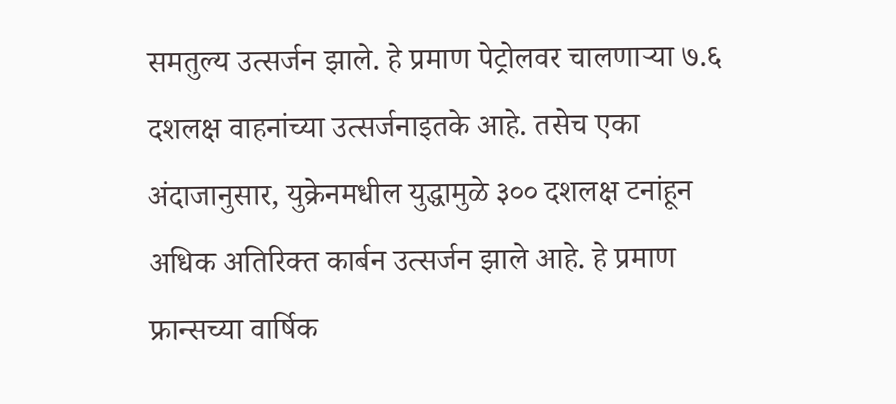समतुल्य उत्सर्जन झाले. हे प्रमाण पेट्रोलवर चालणार्‍या ७.६ दशलक्ष वाहनांच्या उत्सर्जनाइतके आहे. तसेच एका अंदाजानुसार, युक्रेनमधील युद्धामुळे ३०० दशलक्ष टनांहून अधिक अतिरिक्त कार्बन उत्सर्जन झाले आहे. हे प्रमाण फ्रान्सच्या वार्षिक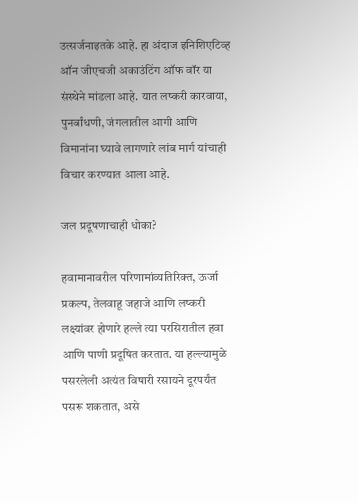उत्सर्जनाइतके आहे. हा अंदाज इनिशिएटिव्ह ऑन जीएचजी अकाउंटिंग ऑफ वॉर या संस्थेने मांडला आहे. यात लष्करी कारवाया, पुनर्बांधणी, जंगलातील आगी आणि विमानांना घ्यावे लागणारे लांब मार्ग यांचाही विचार करण्यात आला आहे.

जल प्रदूषणाचाही धोका?

हवामानावरील परिणामांव्यतिरिक्त, ऊर्जा प्रकल्प, तेलवाहू जहाजे आणि लष्करी लक्ष्यांवर होणारे हल्ले त्या परसिरातील हवा आणि पाणी प्रदूषित करतात. या हल्ल्यामुळे पसरलेली अत्यंत विषारी रसायने दूरपर्यंत पसरू शकतात, असे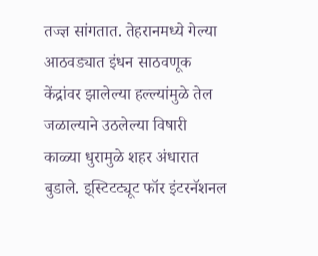तज्ज्ञ सांगतात. तेहरानमध्ये गेल्या आठवड्यात इंधन साठवणूक केंद्रांवर झालेल्या हल्ल्यांमुळे तेल जळाल्याने उठलेल्या विषारी काळ्या धुरामुळे शहर अंधारात बुडाले. इ्स्टिटट्यूट फॉर इंटरनॅशनल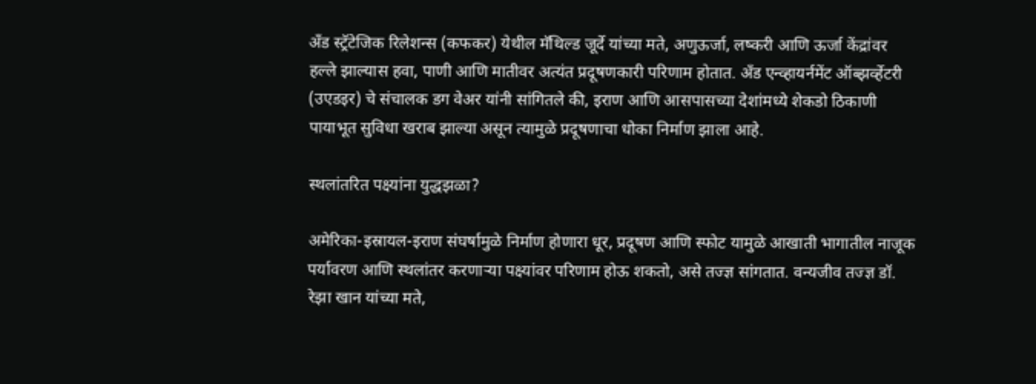अँड स्ट्रॅटेजिक रिलेशन्स (कफकर) येथील मॅथिल्ड जूर्दे यांच्या मते, अणुऊर्जा, लष्करी आणि ऊर्जा केंद्रांवर हल्ले झाल्यास हवा, पाणी आणि मातीवर अत्यंत प्रदूषणकारी परिणाम होतात. अँड एन्व्हायर्नमेंट ऑब्झर्व्हेटरी (उएडइर) चे संचालक डग वेअर यांनी सांगितले की, इराण आणि आसपासच्या देशांमध्ये शेकडो ठिकाणी पायाभूत सुविधा खराब झाल्या असून त्यामुळे प्रदूषणाचा धोका निर्माण झाला आहे.

स्थलांतरित पक्ष्यांना युद्धझळा?

अमेरिका-इस्रायल-इराण संघर्षामुळे निर्माण होणारा धूर, प्रदूषण आणि स्फोट यामुळे आखाती भागातील नाजूक पर्यावरण आणि स्थलांतर करणार्‍या पक्ष्यांवर परिणाम होऊ शकतो, असे तज्ज्ञ सांगतात. वन्यजीव तज्ज्ञ डॉ. रेझा खान यांच्या मते,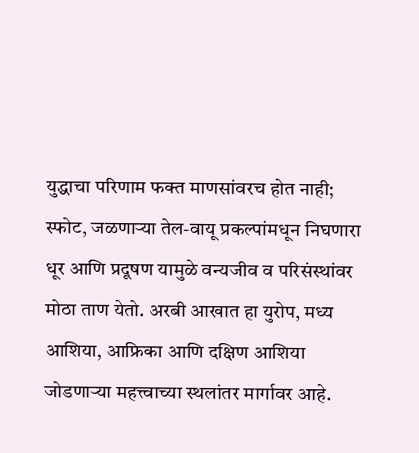युद्धाचा परिणाम फक्त माणसांवरच होत नाही; स्फोट, जळणार्‍या तेल-वायू प्रकल्पांमधून निघणारा धूर आणि प्रदूषण यामुळे वन्यजीव व परिसंस्थांवर मोठा ताण येतो. अरबी आखात हा युरोप, मध्य आशिया, आफ्रिका आणि दक्षिण आशिया जोडणार्‍या महत्त्वाच्या स्थलांतर मार्गावर आहे.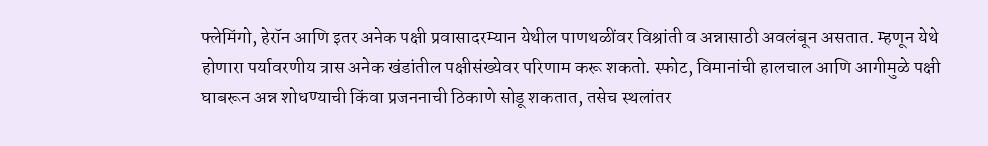फ्लेमिंगो, हेरॉन आणि इतर अनेक पक्षी प्रवासादरम्यान येथील पाणथळींवर विश्रांती व अन्नासाठी अवलंबून असतात. म्हणून येथे होणारा पर्यावरणीय त्रास अनेक खंडांतील पक्षीसंख्येवर परिणाम करू शकतो. स्फोट, विमानांची हालचाल आणि आगीमुळे पक्षी घाबरून अन्न शोधण्याची किंवा प्रजननाची ठिकाणे सोडू शकतात, तसेच स्थलांतर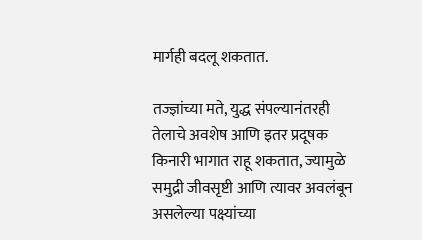मार्गही बदलू शकतात.

तज्ज्ञांच्या मते, युद्ध संपल्यानंतरही तेलाचे अवशेष आणि इतर प्रदूषक किनारी भागात राहू शकतात, ज्यामुळे समुद्री जीवसृष्टी आणि त्यावर अवलंबून असलेल्या पक्ष्यांच्या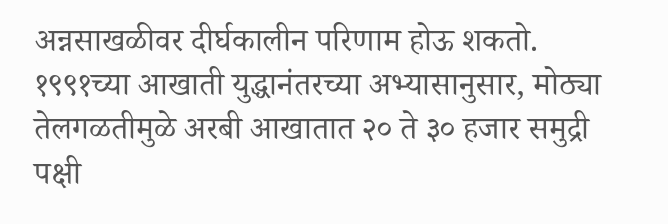अन्नसाखळीवर दीर्घकालीन परिणाम होऊ शकतो. १९९१च्या आखाती युद्धानंतरच्या अभ्यासानुसार, मोठ्या तेलगळतीमुळे अरबी आखातात २० ते ३० हजार समुद्री पक्षी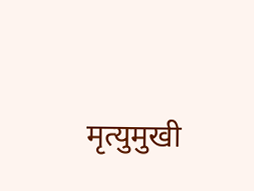मृत्युमुखी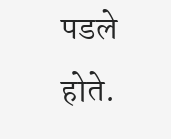पडले होते.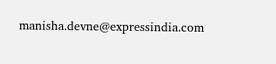manisha.devne@expressindia.com